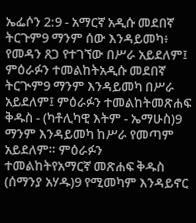ኤፌሶን 2:9 - አማርኛ አዲሱ መደበኛ ትርጉም9 ማንም ሰው እንዳይመካ፥ የመዳን ጸጋ የተገኘው በሥራ አይደለም፤ ምዕራፉን ተመልከትአዲሱ መደበኛ ትርጒም9 ማንም እንዳይመካ በሥራ አይደለም፤ ምዕራፉን ተመልከትመጽሐፍ ቅዱስ - (ካቶሊካዊ እትም - ኤማሁስ)9 ማንም እንዳይመካ ከሥራ የመጣም አይደለም። ምዕራፉን ተመልከትየአማርኛ መጽሐፍ ቅዱስ (ሰማንያ አሃዱ)9 የሚመካም እንዳይኖር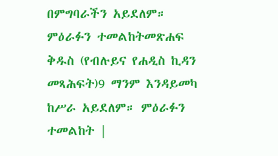በምግባራችን አይደለም። ምዕራፉን ተመልከትመጽሐፍ ቅዱስ (የብሉይና የሐዲስ ኪዳን መጻሕፍት)9 ማንም እንዳይመካ ከሥራ አይደለም። ምዕራፉን ተመልከት |